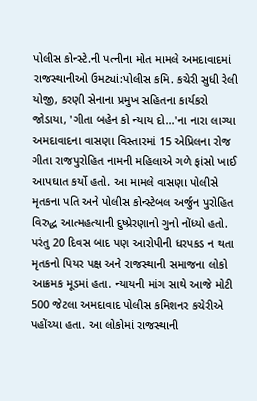પોલીસ કોન્સ્ટે.ની પત્નીના મોત મામલે અમદાવાદમાં રાજસ્થાનીઓ ઉમટ્યાં:પોલીસ કમિ. કચેરી સુધી રેલી યોજી, કરણી સેનાના પ્રમુખ સહિતના કાર્યકરો જોડાયા, 'ગીતા બહેન કો ન્યાય દો...'ના નારા લાગ્યા
અમદાવાદના વાસણા વિસ્તારમાં 15 એપ્રિલના રોજ ગીતા રાજપુરોહિત નામની મહિલાએ ગળે ફાંસો ખાઈ આપઘાત કર્યો હતો. આ મામલે વાસણા પોલીસે મૃતકના પતિ અને પોલીસ કોન્સ્ટેબલ અર્જુન પુરોહિત વિરુદ્ધ આત્મહત્યાની દુષ્પ્રેરણાનો ગુનો નોંધ્યો હતો. પરંતુ 20 દિવસ બાદ પણ આરોપીની ધરપકડ ન થતા મૃતકનો પિયર પક્ષ અને રાજસ્થાની સમાજના લોકો આક્રમક મૂડમાં હતા. ન્યાયની માંગ સાથે આજે મોટી 500 જેટલા અમદાવાદ પોલીસ કમિશનર કચેરીએ પહોંચ્યા હતા. આ લોકોમાં રાજસ્થાની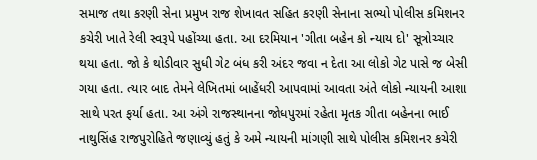સમાજ તથા કરણી સેના પ્રમુખ રાજ શેખાવત સહિત કરણી સેનાના સભ્યો પોલીસ કમિશનર કચેરી ખાતે રેલી સ્વરૂપે પહોંચ્યા હતા. આ દરમિયાન 'ગીતા બહેન કો ન્યાય દો' સૂત્રોચ્ચાર થયા હતા. જો કે થોડીવાર સુધી ગેટ બંધ કરી અંદર જવા ન દેતા આ લોકો ગેટ પાસે જ બેસી ગયા હતા. ત્યાર બાદ તેમને લેખિતમાં બાહેંધરી આપવામાં આવતા અંતે લોકો ન્યાયની આશા સાથે પરત ફર્યા હતા. આ અંગે રાજસ્થાનના જોધપુરમાં રહેતા મૃતક ગીતા બહેનના ભાઈ નાથુસિંહ રાજપુરોહિતે જણાવ્યું હતું કે અમે ન્યાયની માંગણી સાથે પોલીસ કમિશનર કચેરી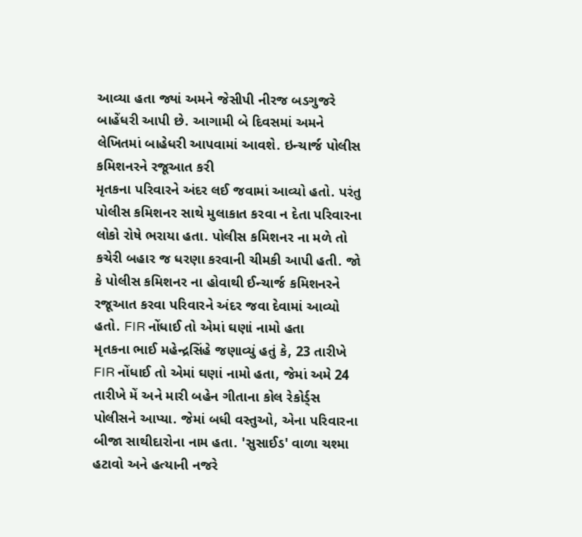આવ્યા હતા જ્યાં અમને જેસીપી નીરજ બડગુજરે બાહેંધરી આપી છે. આગામી બે દિવસમાં અમને લેખિતમાં બાહેધરી આપવામાં આવશે. ઇન્ચાર્જ પોલીસ કમિશનરને રજૂઆત કરી
મૃતકના પરિવારને અંદર લઈ જવામાં આવ્યો હતો. પરંતુ પોલીસ કમિશનર સાથે મુલાકાત કરવા ન દેતા પરિવારના લોકો રોષે ભરાયા હતા. પોલીસ કમિશનર ના મળે તો કચેરી બહાર જ ધરણા કરવાની ચીમકી આપી હતી. જો કે પોલીસ કમિશનર ના હોવાથી ઈન્ચાર્જ કમિશનરને રજૂઆત કરવા પરિવારને અંદર જવા દેવામાં આવ્યો હતો. FIR નોંધાઈ તો એમાં ઘણાં નામો હતા
મૃતકના ભાઈ મહેન્દ્રસિંહે જણાવ્યું હતું કે, 23 તારીખે FIR નોંધાઈ તો એમાં ઘણાં નામો હતા, જેમાં અમે 24 તારીખે મેં અને મારી બહેન ગીતાના કોલ રેકોર્ડ્સ પોલીસને આપ્યા. જેમાં બધી વસ્તુઓ, એના પરિવારના બીજા સાથીદારોના નામ હતા. 'સુસાઈડ' વાળા ચશ્મા હટાવો અને હત્યાની નજરે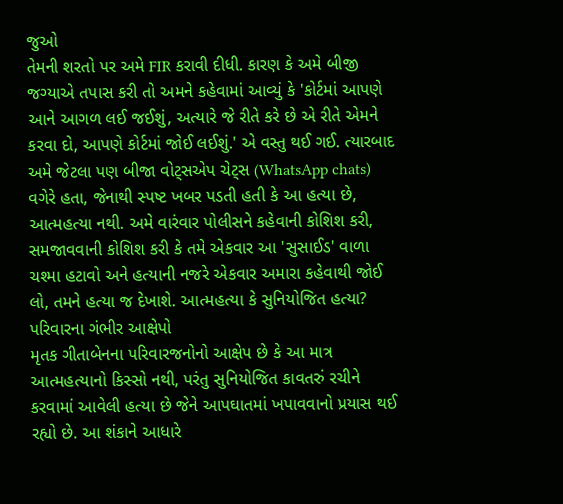જુઓ
તેમની શરતો પર અમે FIR કરાવી દીધી. કારણ કે અમે બીજી જગ્યાએ તપાસ કરી તો અમને કહેવામાં આવ્યું કે 'કોર્ટમાં આપણે આને આગળ લઈ જઈશું, અત્યારે જે રીતે કરે છે એ રીતે એમને કરવા દો, આપણે કોર્ટમાં જોઈ લઈશું.' એ વસ્તુ થઈ ગઈ. ત્યારબાદ અમે જેટલા પણ બીજા વોટ્સએપ ચેટ્સ (WhatsApp chats) વગેરે હતા, જેનાથી સ્પષ્ટ ખબર પડતી હતી કે આ હત્યા છે, આત્મહત્યા નથી. અમે વારંવાર પોલીસને કહેવાની કોશિશ કરી, સમજાવવાની કોશિશ કરી કે તમે એકવાર આ 'સુસાઈડ' વાળા ચશ્મા હટાવો અને હત્યાની નજરે એકવાર અમારા કહેવાથી જોઈ લો, તમને હત્યા જ દેખાશે. આત્મહત્યા કે સુનિયોજિત હત્યા? પરિવારના ગંભીર આક્ષેપો
મૃતક ગીતાબેનના પરિવારજનોનો આક્ષેપ છે કે આ માત્ર આત્મહત્યાનો કિસ્સો નથી, પરંતુ સુનિયોજિત કાવતરું રચીને કરવામાં આવેલી હત્યા છે જેને આપઘાતમાં ખપાવવાનો પ્રયાસ થઈ રહ્યો છે. આ શંકાને આધારે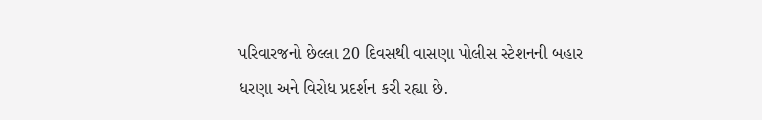પરિવારજનો છેલ્લા 20 દિવસથી વાસણા પોલીસ સ્ટેશનની બહાર ધરણા અને વિરોધ પ્રદર્શન કરી રહ્યા છે.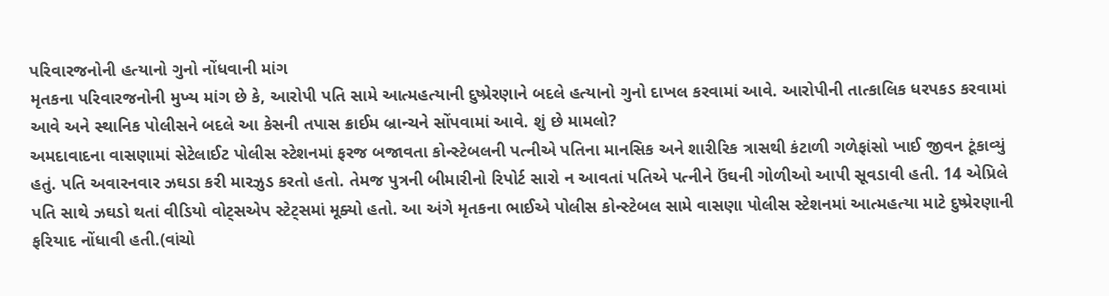પરિવારજનોની હત્યાનો ગુનો નોંધવાની માંગ
મૃતકના પરિવારજનોની મુખ્ય માંગ છે કે, આરોપી પતિ સામે આત્મહત્યાની દુષ્પ્રેરણાને બદલે હત્યાનો ગુનો દાખલ કરવામાં આવે. આરોપીની તાત્કાલિક ધરપકડ કરવામાં આવે અને સ્થાનિક પોલીસને બદલે આ કેસની તપાસ ક્રાઈમ બ્રાન્ચને સોંપવામાં આવે. શું છે મામલો?
અમદાવાદના વાસણામાં સેટેલાઈટ પોલીસ સ્ટેશનમાં ફરજ બજાવતા કોન્સ્ટેબલની પત્નીએ પતિના માનસિક અને શારીરિક ત્રાસથી કંટાળી ગળેફાંસો ખાઈ જીવન ટૂંકાવ્યું હતું. પતિ અવારનવાર ઝઘડા કરી મારઝુડ કરતો હતો. તેમજ પુત્રની બીમારીનો રિપોર્ટ સારો ન આવતાં પતિએ પત્નીને ઉંઘની ગોળીઓ આપી સૂવડાવી હતી. 14 એપ્રિલે પતિ સાથે ઝઘડો થતાં વીડિયો વોટ્સએપ સ્ટેટ્સમાં મૂક્યો હતો. આ અંગે મૃતકના ભાઈએ પોલીસ કોન્સ્ટેબલ સામે વાસણા પોલીસ સ્ટેશનમાં આત્મહત્યા માટે દુષ્પ્રેરણાની ફરિયાદ નોંધાવી હતી.(વાંચો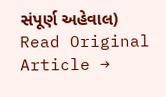સંપૂર્ણ અહેવાલ)
Read Original Article →